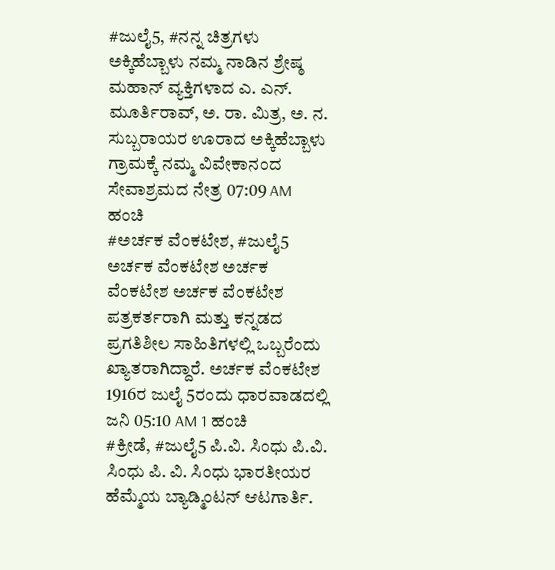#ಜುಲೈ5, #ನನ್ನ ಚಿತ್ರಗಳು ಅಕ್ಕಿಹೆಬ್ಬಾಳು ನಮ್ಮ ನಾಡಿನ ಶ್ರೇಷ್ಠ ಮಹಾನ್ ವ್ಯಕ್ತಿಗಳಾದ ಎ. ಎನ್. ಮೂರ್ತಿರಾವ್, ಅ. ರಾ. ಮಿತ್ರ, ಅ. ನ. ಸುಬ್ಬರಾಯರ ಊರಾದ ಅಕ್ಕಿಹೆಬ್ಬಾಳು ಗ್ರಾಮಕ್ಕೆ ನಮ್ಮ ವಿವೇಕಾನಂದ ಸೇವಾಶ್ರಮದ ನೇತ್ರ 07:09 AM ಹಂಚಿ
#ಅರ್ಚಕ ವೆಂಕಟೇಶ, #ಜುಲೈ5 ಅರ್ಚಕ ವೆಂಕಟೇಶ ಅರ್ಚಕ ವೆಂಕಟೇಶ ಅರ್ಚಕ ವೆಂಕಟೇಶ ಪತ್ರಕರ್ತರಾಗಿ ಮತ್ತು ಕನ್ನಡದ ಪ್ರಗತಿಶೀಲ ಸಾಹಿತಿಗಳಲ್ಲಿ ಒಬ್ಬರೆಂದು ಖ್ಯಾತರಾಗಿದ್ದಾರೆ. ಅರ್ಚಕ ವೆಂಕಟೇಶ 1916ರ ಜುಲೈ 5ರಂದು ಧಾರವಾಡದಲ್ಲಿ ಜನಿ 05:10 AM 1 ಹಂಚಿ
#ಕ್ರೀಡೆ, #ಜುಲೈ5 ಪಿ.ವಿ. ಸಿಂಧು ಪಿ.ವಿ. ಸಿಂಧು ಪಿ. ವಿ. ಸಿಂಧು ಭಾರತೀಯರ ಹೆಮ್ಮೆಯ ಬ್ಯಾಡ್ಮಿಂಟನ್ ಆಟಗಾರ್ತಿ.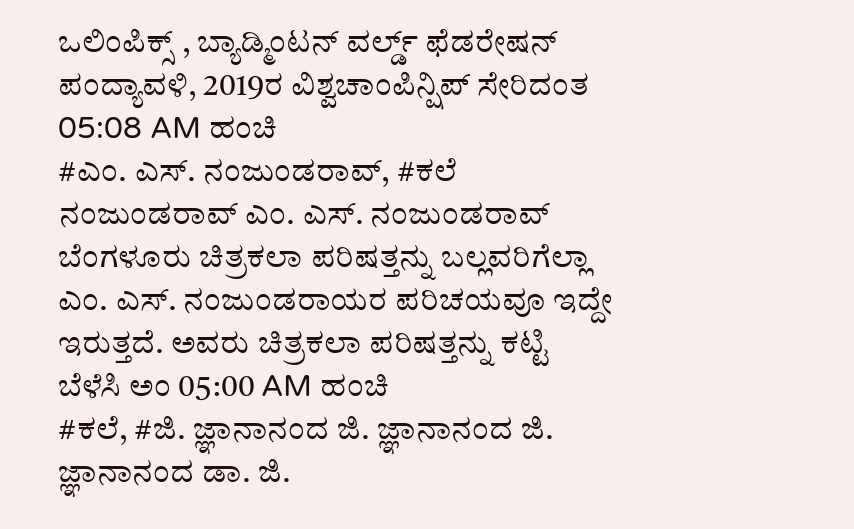ಒಲಿಂಪಿಕ್ಸ್ , ಬ್ಯಾಡ್ಮಿಂಟನ್ ವರ್ಲ್ಡ್ ಫೆಡರೇಷನ್ ಪಂದ್ಯಾವಳಿ, 2019ರ ವಿಶ್ವಚಾಂಪಿನ್ಷಿಪ್ ಸೇರಿದಂತ 05:08 AM ಹಂಚಿ
#ಎಂ. ಎಸ್. ನಂಜುಂಡರಾವ್, #ಕಲೆ ನಂಜುಂಡರಾವ್ ಎಂ. ಎಸ್. ನಂಜುಂಡರಾವ್ ಬೆಂಗಳೂರು ಚಿತ್ರಕಲಾ ಪರಿಷತ್ತನ್ನು ಬಲ್ಲವರಿಗೆಲ್ಲಾ ಎಂ. ಎಸ್. ನಂಜುಂಡರಾಯರ ಪರಿಚಯವೂ ಇದ್ದೇ ಇರುತ್ತದೆ. ಅವರು ಚಿತ್ರಕಲಾ ಪರಿಷತ್ತನ್ನು ಕಟ್ಟಿ ಬೆಳೆಸಿ ಅಂ 05:00 AM ಹಂಚಿ
#ಕಲೆ, #ಜಿ. ಜ್ಞಾನಾನಂದ ಜಿ. ಜ್ಞಾನಾನಂದ ಜಿ. ಜ್ಞಾನಾನಂದ ಡಾ. ಜಿ.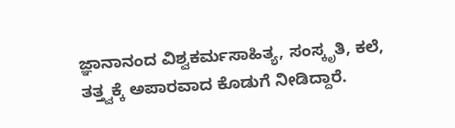ಜ್ಞಾನಾನಂದ ವಿಶ್ವಕರ್ಮಸಾಹಿತ್ಯ, ಸಂಸ್ಕೃತಿ, ಕಲೆ, ತತ್ತ್ವಕ್ಕೆ ಅಪಾರವಾದ ಕೊಡುಗೆ ನೀಡಿದ್ದಾರೆ.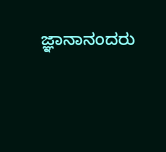ಜ್ಞಾನಾನಂದರು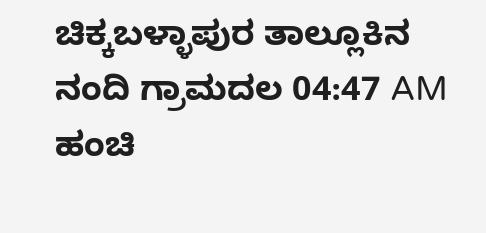ಚಿಕ್ಕಬಳ್ಳಾಪುರ ತಾಲ್ಲೂಕಿನ ನಂದಿ ಗ್ರಾಮದಲ 04:47 AM ಹಂಚಿ